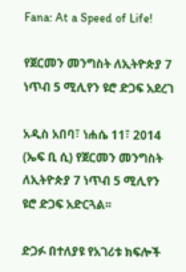Fana: At a Speed of Life!

የጀርመን መንግስት ለኢትዮጵያ 7 ነጥብ 5 ሚሊየን ዩሮ ድጋፍ አደረገ

አዲስ አበባ፣ ነሐሴ 11፣ 2014 (ኤፍ ቢ ሲ) የጀርመን መንግስት ለኢትዮጵያ 7 ነጥብ 5 ሚሊየን ዩሮ ድጋፍ አድርጓል፡፡

ድጋፉ በተለያዩ የአገሪቱ ክፍሎች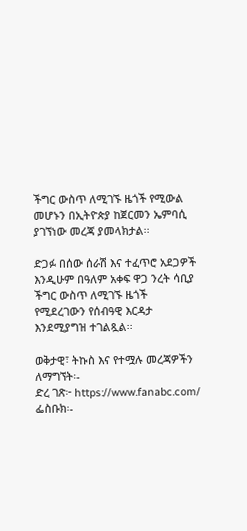ችግር ውስጥ ለሚገኙ ዜጎች የሚውል መሆኑን በኢትዮጵያ ከጀርመን ኤምባሲ ያገኘነው መረጃ ያመላክታል፡፡

ድጋፉ በሰው ሰራሽ እና ተፈጥሮ አደጋዎች እንዲሁም በዓለም አቀፍ ዋጋ ንረት ሳቢያ ችግር ውስጥ ለሚገኙ ዜጎች የሚደረገውን የሰብዓዊ እርዳታ እንደሚያግዝ ተገልጿል፡፡

ወቅታዊ፣ ትኩስ እና የተሟሉ መረጃዎችን ለማግኘት፡-
ድረ ገጽ፦ https://www.fanabc.com/
ፌስቡክ፡-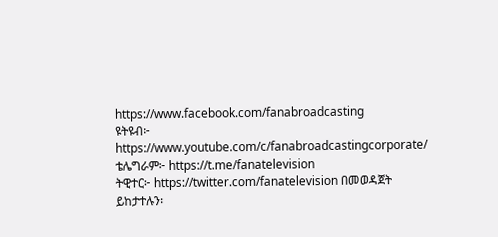https://www.facebook.com/fanabroadcasting
ዩትዩብ፦ https://www.youtube.com/c/fanabroadcastingcorporate/
ቴሌግራም፦ https://t.me/fanatelevision
ትዊተር፦ https://twitter.com/fanatelevision በመወዳጀት ይከታተሉን፡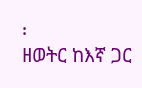፡
ዘወትር ከእኛ ጋር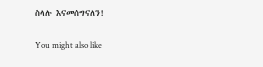ስላሉ እናመሰግናለን!

You might also like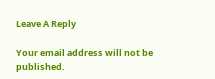Leave A Reply

Your email address will not be published.